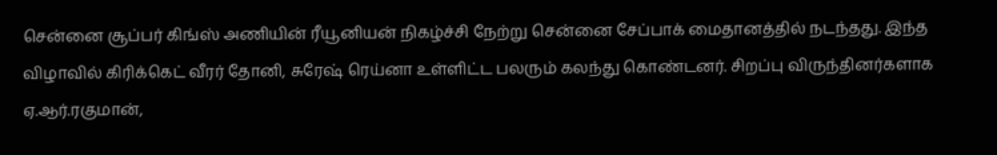சென்னை சூப்பர் கிங்ஸ் அணியின் ரீயூனியன் நிகழ்ச்சி நேற்று சென்னை சேப்பாக் மைதானத்தில் நடந்தது. இந்த விழாவில் கிரிக்கெட் வீரர் தோனி, சுரேஷ் ரெய்னா உள்ளிட்ட பலரும் கலந்து கொண்டனர். சிறப்பு விருந்தினர்களாக ஏ.ஆர்.ரகுமான்,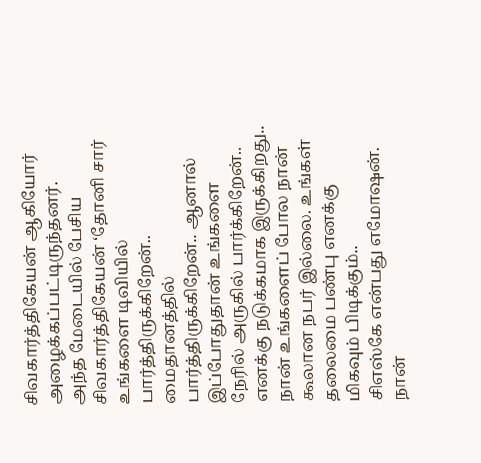சிவகார்த்திகேயன் ஆகியோர் அழைக்கப்பட்டிருந்தனர்.
அந்த மேடையில் பேசிய சிவகார்த்திகேயன் ‘தோனி சார் உங்களை டிவியில் பார்த்திருக்கிறேன்.. மைதானத்தில் பார்த்திருக்கிறேன்.. ஆனால் இப்போதுதான் உங்களை நேரில் அருகில் பார்க்கிறேன்.. எனக்கு நடுக்கமாக இருக்கிறது.. நான் உங்களைப் போல நான் கூலான நபர் இல்லை. உங்கள் தலைமை பண்பு எனக்கு மிகவும் பிடிக்கும்..
சிஎஸ்கே என்பது எமோஷன். நான்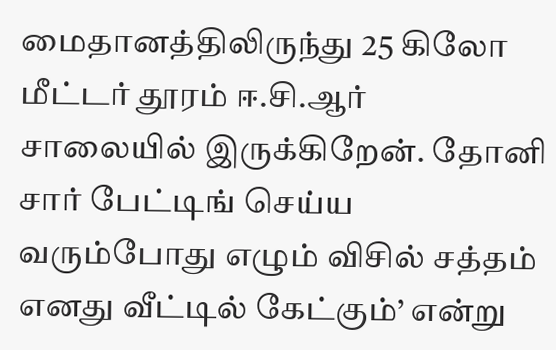மைதானத்திலிருந்து 25 கிலோ மீட்டர் தூரம் ஈ.சி.ஆர் சாலையில் இருக்கிறேன். தோனி சார் பேட்டிங் செய்ய வரும்போது எழும் விசில் சத்தம் எனது வீட்டில் கேட்கும்’ என்று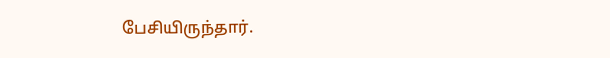பேசியிருந்தார்.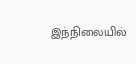இந்நிலையில்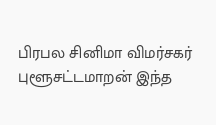பிரபல சினிமா விமர்சகர் புளூசட்டமாறன் இந்த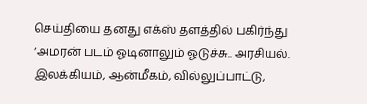செய்தியை தனது எக்ஸ் தளத்தில் பகிர்ந்து ‘அமரன் படம் ஓடினாலும் ஓடுச்சு.. அரசியல். இலக்கியம், ஆன்மீகம், வில்லுப்பாட்டு,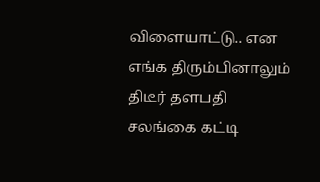விளையாட்டு.. என எங்க திரும்பினாலும் திடீர் தளபதி சலங்கை கட்டி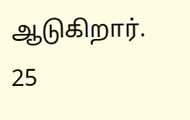ஆடுகிறார். 25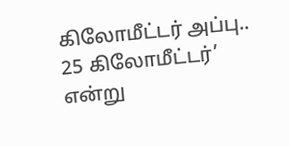கிலோமீட்டர் அப்பு.. 25 கிலோமீட்டர்’ என்று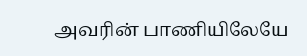அவரின் பாணியிலேயே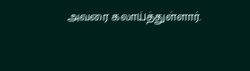அவரை கலாய்த்துள்ளார்.